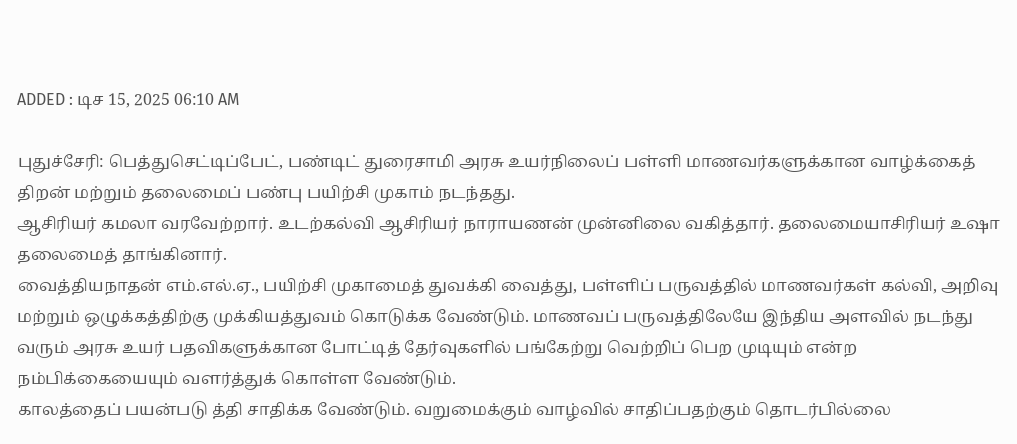ADDED : டிச 15, 2025 06:10 AM

புதுச்சேரி: பெத்துசெட்டிப்பேட், பண்டிட் துரைசாமி அரசு உயர்நிலைப் பள்ளி மாணவர்களுக்கான வாழ்க்கைத் திறன் மற்றும் தலைமைப் பண்பு பயிற்சி முகாம் நடந்தது.
ஆசிரியர் கமலா வரவேற்றார். உடற்கல்வி ஆசிரியர் நாராயணன் முன்னிலை வகித்தார். தலைமையாசிரியர் உஷா தலைமைத் தாங்கினார்.
வைத்தியநாதன் எம்.எல்.ஏ., பயிற்சி முகாமைத் துவக்கி வைத்து, பள்ளிப் பருவத்தில் மாணவர்கள் கல்வி, அறிவு மற்றும் ஒழுக்கத்திற்கு முக்கியத்துவம் கொடுக்க வேண்டும். மாணவப் பருவத்திலேயே இந்திய அளவில் நடந்து வரும் அரசு உயர் பதவிகளுக்கான போட்டித் தேர்வுகளில் பங்கேற்று வெற்றிப் பெற முடியும் என்ற நம்பிக்கையையும் வளர்த்துக் கொள்ள வேண்டும்.
காலத்தைப் பயன்படு த்தி சாதிக்க வேண்டும். வறுமைக்கும் வாழ்வில் சாதிப்பதற்கும் தொடர்பில்லை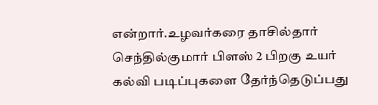என்றார்.உழவர்கரை தாசில்தார் செந்தில்குமார் பிளஸ் 2 பிறகு உயர் கல்வி படிப்புகளை தேர்ந்தெடுப்பது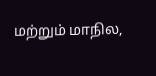மற்றும் மாநில,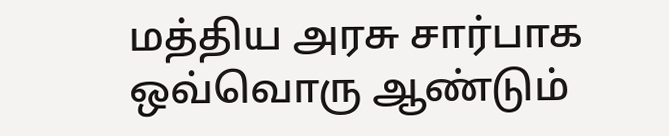மத்திய அரசு சார்பாக ஒவ்வொரு ஆண்டும்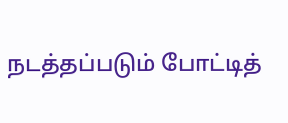நடத்தப்படும் போட்டித்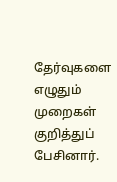தேர்வுகளை எழுதும் முறைகள் குறித்துப் பேசினார்.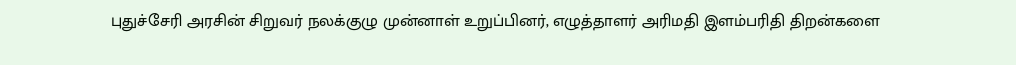புதுச்சேரி அரசின் சிறுவர் நலக்குழு முன்னாள் உறுப்பினர், எழுத்தாளர் அரிமதி இளம்பரிதி திறன்களை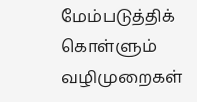மேம்படுத்திக் கொள்ளும் வழிமுறைகள்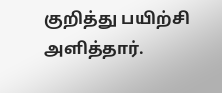குறித்து பயிற்சி அளித்தார்.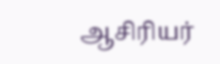ஆசிரியர்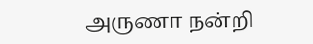அருணா நன்றி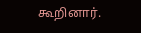கூறினார்.